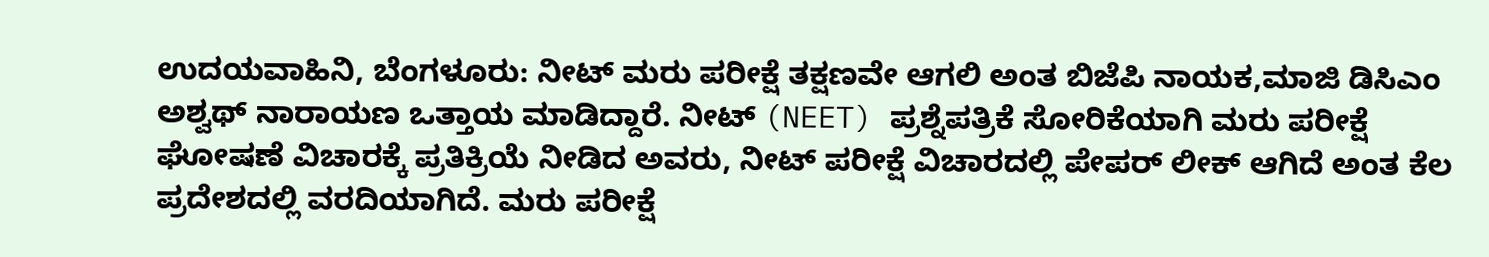ಉದಯವಾಹಿನಿ, ಬೆಂಗಳೂರು: ನೀಟ್ ಮರು ಪರೀಕ್ಷೆ ತಕ್ಷಣವೇ ಆಗಲಿ ಅಂತ ಬಿಜೆಪಿ ನಾಯಕ,ಮಾಜಿ ಡಿಸಿಎಂ ಅಶ್ವಥ್ ನಾರಾಯಣ ಒತ್ತಾಯ ಮಾಡಿದ್ದಾರೆ. ನೀಟ್ (NEET) ಪ್ರಶ್ನೆಪತ್ರಿಕೆ ಸೋರಿಕೆಯಾಗಿ ಮರು ಪರೀಕ್ಷೆ ಘೋಷಣೆ ವಿಚಾರಕ್ಕೆ ಪ್ರತಿಕ್ರಿಯೆ ನೀಡಿದ ಅವರು, ನೀಟ್ ಪರೀಕ್ಷೆ ವಿಚಾರದಲ್ಲಿ ಪೇಪರ್ ಲೀಕ್ ಆಗಿದೆ ಅಂತ ಕೆಲ ಪ್ರದೇಶದಲ್ಲಿ ವರದಿಯಾಗಿದೆ. ಮರು ಪರೀಕ್ಷೆ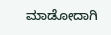ಮಾಡೋದಾಗಿ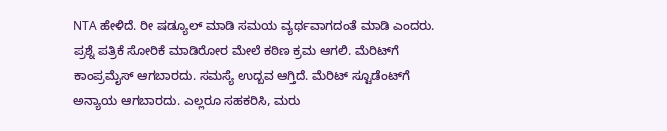NTA ಹೇಳಿದೆ. ರೀ ಷಡ್ಯೂಲ್ ಮಾಡಿ ಸಮಯ ವ್ಯರ್ಥವಾಗದಂತೆ ಮಾಡಿ ಎಂದರು. ಪ್ರಶ್ನೆ ಪತ್ರಿಕೆ ಸೋರಿಕೆ ಮಾಡಿರೋರ ಮೇಲೆ ಕಠಿಣ ಕ್ರಮ ಆಗಲಿ. ಮೆರಿಟ್‌ಗೆ ಕಾಂಪ್ರಮೈಸ್ ಆಗಬಾರದು. ಸಮಸ್ಯೆ ಉದ್ಬವ ಆಗ್ತಿದೆ. ಮೆರಿಟ್‌ ಸ್ಟೂಡೆಂಟ್‌ಗೆ ಅನ್ಯಾಯ ಆಗಬಾರದು. ಎಲ್ಲರೂ ಸಹಕರಿಸಿ, ಮರು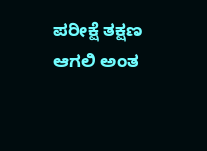ಪರೀಕ್ಷೆ ತಕ್ಷಣ ಆಗಲಿ ಅಂತ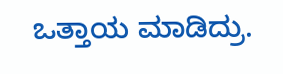ಒತ್ತಾಯ ಮಾಡಿದ್ರು.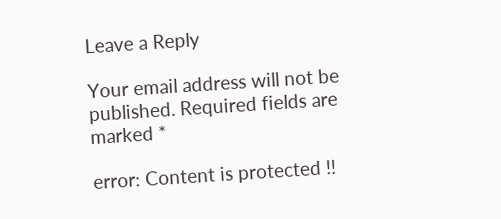Leave a Reply

Your email address will not be published. Required fields are marked *

error: Content is protected !!